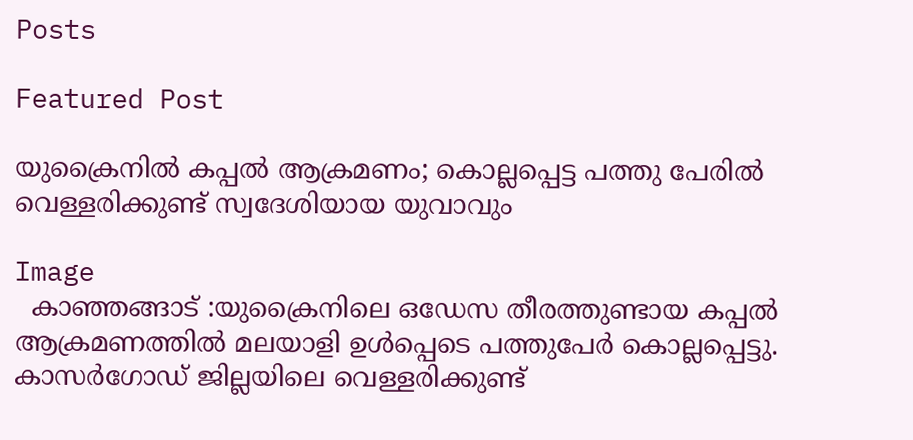Posts

Featured Post

യുക്രൈനില്‍ കപ്പല്‍ ആക്രമണം; കൊല്ലപ്പെട്ട പത്തു പേരില്‍ വെള്ളരിക്കുണ്ട് സ്വദേശിയായ യുവാവും

Image
  കാഞ്ഞങ്ങാട് :യുക്രൈനിലെ ഒഡേസ തീരത്തുണ്ടായ കപ്പല്‍ ആക്രമണത്തില്‍ മലയാളി ഉള്‍പ്പെടെ പത്തുപേര്‍ കൊല്ലപ്പെട്ടു. കാസര്‍ഗോഡ് ജില്ലയിലെ വെള്ളരിക്കുണ്ട്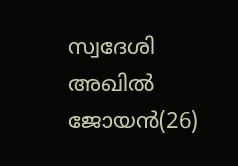സ്വദേശി അഖില്‍ ജോയന്‍(26)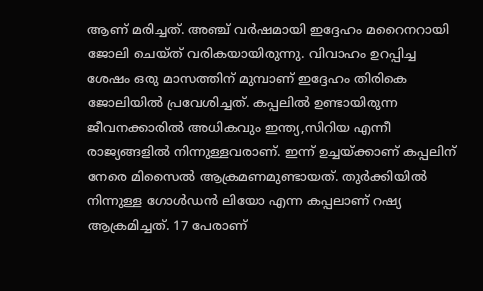ആണ് മരിച്ചത്. അഞ്ച് വര്‍ഷമായി ഇദ്ദേഹം മറൈനറായി ജോലി ചെയ്ത് വരികയായിരുന്നു. വിവാഹം ഉറപ്പിച്ച ശേഷം ഒരു മാസത്തിന് മുമ്പാണ് ഇദ്ദേഹം തിരികെ ജോലിയില്‍ പ്രവേശിച്ചത്. കപ്പലില്‍ ഉണ്ടായിരുന്ന ജീവനക്കാരില്‍ അധികവും ഇന്ത്യ,സിറിയ എന്നീ രാജ്യങ്ങളില്‍ നിന്നുള്ളവരാണ്. ഇന്ന് ഉച്ചയ്ക്കാണ് കപ്പലിന് നേരെ മിസൈല്‍ ആക്രമണമുണ്ടായത്. തുര്‍ക്കിയില്‍ നിന്നുള്ള ഗോള്‍ഡന്‍ ലിയോ എന്ന കപ്പലാണ് റഷ്യ ആക്രമിച്ചത്. 17 പേരാണ്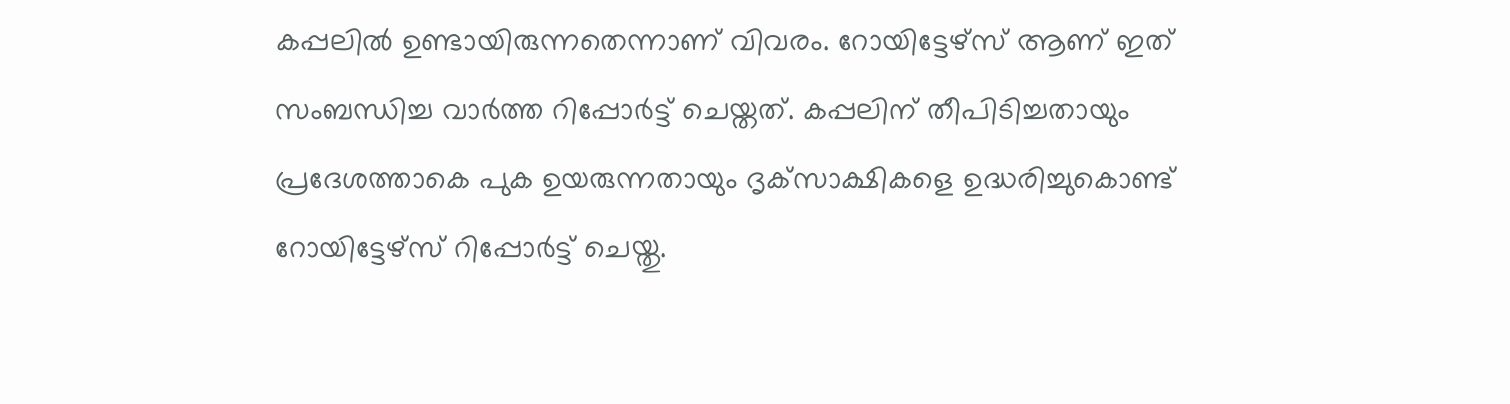കപ്പലില്‍ ഉണ്ടായിരുന്നതെന്നാണ് വിവരം. റോയിട്ടേഴ്‌സ് ആണ് ഇത് സംബന്ധിച്ച വാര്‍ത്ത റിപ്പോര്‍ട്ട് ചെയ്തത്. കപ്പലിന് തീപിടിച്ചതായും പ്രദേശത്താകെ പുക ഉയരുന്നതായും ദൃക്‌സാക്ഷികളെ ഉദ്ധരിച്ചുകൊണ്ട് റോയിട്ടേഴ്‌സ് റിപ്പോര്‍ട്ട് ചെയ്തു.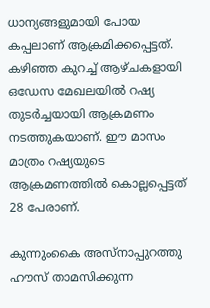ധാന്യങ്ങളുമായി പോയ കപ്പലാണ് ആക്രമിക്കപ്പെട്ടത്. കഴിഞ്ഞ കുറച്ച് ആഴ്ചകളായി ഒഡേസ മേഖലയില്‍ റഷ്യ തുടര്‍ച്ചയായി ആക്രമണം നടത്തുകയാണ്. ഈ മാസം മാത്രം റഷ്യയുടെ ആക്രമണത്തില്‍ കൊല്ലപ്പെട്ടത് 28 പേരാണ്.

കുന്നുംകൈ അസ്നാപ്പുറത്തു ഹൗസ് താമസിക്കുന്ന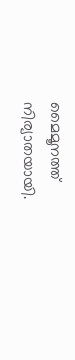മൈമൂനത്ത് നിര്യാതയായി.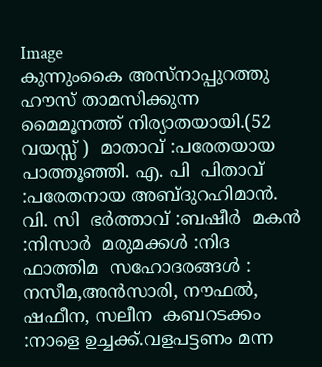Image
കുന്നുംകൈ അസ്നാപ്പുറത്തു ഹൗസ് താമസിക്കുന്ന മൈമൂനത്ത് നിര്യാതയായി.(52 വയസ്സ് )  മാതാവ് :പരേതയായ പാത്തൂഞ്ഞി. എ. പി  പിതാവ് :പരേതനായ അബ്ദുറഹിമാൻ. വി. സി  ഭർത്താവ് :ബഷീർ  മകൻ :നിസാർ  മരുമക്കൾ :നിദ ഫാത്തിമ  സഹോദരങ്ങൾ : നസീമ,അൻസാരി, നൗഫൽ, ഷഫീന, സലീന  കബറടക്കം :നാളെ ഉച്ചക്ക്.വളപട്ടണം മന്ന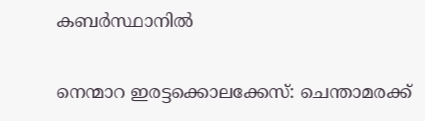കബർസ്ഥാനിൽ

നെന്മാറ ഇരട്ടക്കൊലക്കേസ്: ചെന്താമരക്ക്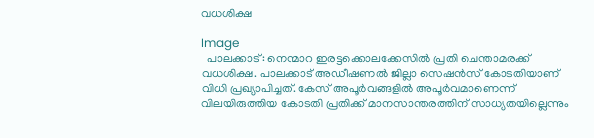വധശിക്ഷ

Image
  പാലക്കാട്: നെന്മാറ ഇരട്ടക്കൊലക്കേസില്‍ പ്രതി ചെന്താമരക്ക് വധശിക്ഷ. പാലക്കാട് അഡീഷണല്‍ ജില്ലാ സെഷന്‍സ് കോടതിയാണ് വിധി പ്രഖ്യാപിച്ചത്. കേസ് അപൂർവങ്ങളിൽ അപൂർവമാണെന്ന് വിലയിരുത്തിയ കോടതി പ്രതിക്ക് മാനസാന്തരത്തിന് സാധ്യതയില്ലെന്നും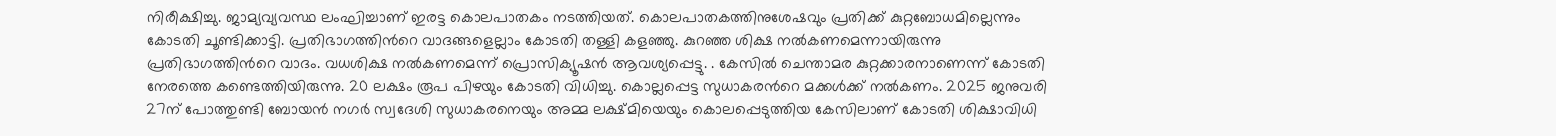നിരീക്ഷിച്ചു. ജാമ്യവ്യവസ്ഥ ലംഘിച്ചാണ് ഇരട്ട കൊലപാതകം നടത്തിയത്. കൊലപാതകത്തിനുശേഷവും പ്രതിക്ക് കുറ്റബോധമില്ലെന്നും കോടതി ചൂണ്ടിക്കാട്ടി. പ്രതിഭാഗത്തിൻറെ വാദങ്ങളെല്ലാം കോടതി തള്ളി കളഞ്ഞു. കുറഞ്ഞ ശിക്ഷ നൽകണമെന്നായിരുന്നു പ്രതിഭാഗത്തിൻറെ വാദം. വധശിക്ഷ നൽകണമെന്ന് പ്രൊസിക്യൂഷൻ ആവശ്യപ്പെട്ടു. . കേസിൽ ചെന്താമര കുറ്റക്കാരനാണെന്ന് കോടതി നേരത്തെ കണ്ടെത്തിയിരുന്നു. 20 ലക്ഷം രൂപ പിഴയും കോടതി വിധിച്ചു. കൊല്ലപ്പെട്ട സുധാകരൻറെ മക്കള്‍ക്ക് നൽകണം. 2025 ജനുവരി 27ന് പോത്തുണ്ടി ബോയന്‍ നഗര്‍ സ്വദേശി സുധാകരനെയും അമ്മ ലക്ഷ്മിയെയും കൊലപ്പെടുത്തിയ കേസിലാണ് കോടതി ശിക്ഷാവിധി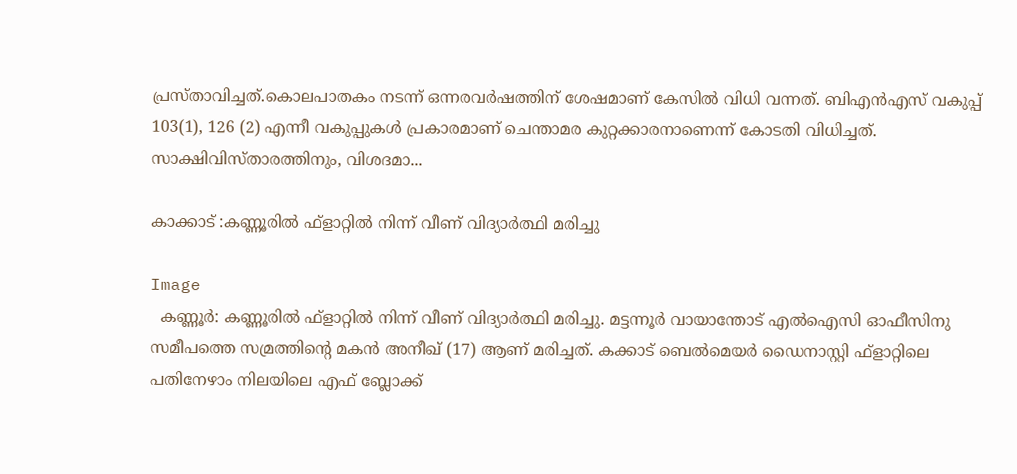പ്രസ്താവിച്ചത്.കൊലപാതകം നടന്ന് ഒന്നരവര്‍ഷത്തിന് ശേഷമാണ് കേസില്‍ വിധി വന്നത്. ബിഎന്‍എസ് വകുപ്പ് 103(1), 126 (2) എന്നീ വകുപ്പുകള്‍ പ്രകാരമാണ് ചെന്താമര കുറ്റക്കാരനാണെന്ന് കോടതി വിധിച്ചത്. സാക്ഷിവിസ്താരത്തിനും, വിശദമാ...

കാക്കാട് :കണ്ണൂരില്‍ ഫ്ളാറ്റില്‍ നിന്ന് വീണ് വിദ്യാര്‍ത്ഥി മരിച്ചു

Image
  കണ്ണൂര്‍: കണ്ണൂരില്‍ ഫ്ളാറ്റില്‍ നിന്ന് വീണ് വിദ്യാര്‍ത്ഥി മരിച്ചു. മട്ടന്നൂര്‍ വായാന്തോട് എല്‍ഐസി ഓഫീസിനു സമീപത്തെ സമ്രത്തിന്റെ മകന്‍ അനീഖ് (17) ആണ് മരിച്ചത്. കക്കാട് ബെല്‍മെയര്‍ ഡൈനാസ്റ്റി ഫ്ളാറ്റിലെ പതിനേഴാം നിലയിലെ എഫ് ബ്ലോക്ക്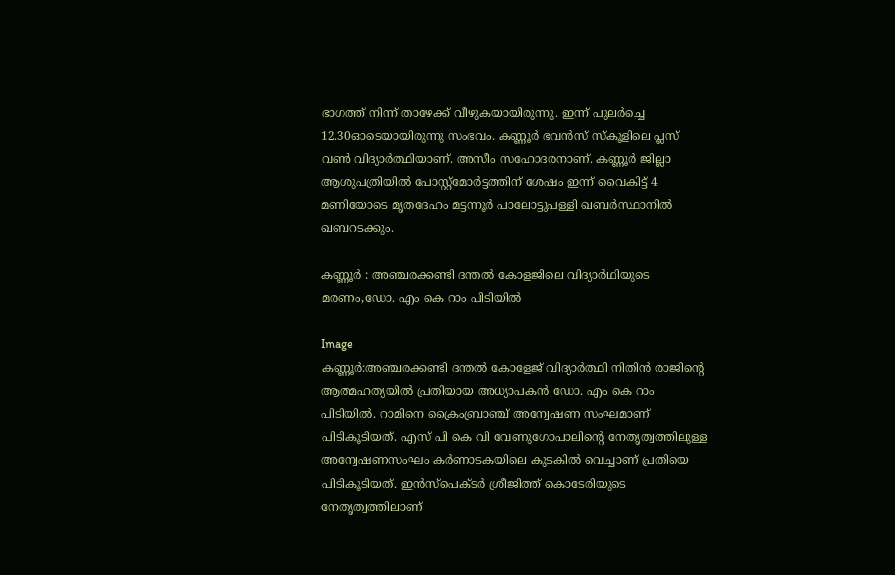ഭാഗത്ത് നിന്ന് താഴേക്ക് വീഴുകയായിരുന്നു. ഇന്ന് പുലര്‍ച്ചെ 12.30ഓടെയായിരുന്നു സംഭവം. കണ്ണൂര്‍ ഭവന്‍സ് സ്‌കൂളിലെ പ്ലസ് വണ്‍ വിദ്യാര്‍ത്ഥിയാണ്. അസീം സഹോദരനാണ്. കണ്ണൂര്‍ ജില്ലാ ആശുപത്രിയില്‍ പോസ്റ്റ്‌മോര്‍ട്ടത്തിന് ശേഷം ഇന്ന് വൈകിട്ട് 4 മണിയോടെ മൃതദേഹം മട്ടന്നൂര്‍ പാലോട്ടുപള്ളി ഖബര്‍സ്ഥാനില്‍ ഖബറടക്കും.

കണ്ണൂർ : അഞ്ചരക്കണ്ടി ദന്തല്‍ കോളജിലെ വിദ്യാർഥിയുടെ മരണം,ഡോ. എം കെ റാം പിടിയിൽ

Image
കണ്ണൂർ:അഞ്ചരക്കണ്ടി ദന്തൽ കോളേജ് വിദ്യാർത്ഥി നിതിൻ രാജിൻ്റെ ആത്മഹത്യയിൽ പ്രതിയായ അധ്യാപകൻ ഡോ. എം കെ റാം പിടിയിൽ. റാമിനെ ക്രൈംബ്രാഞ്ച് അന്വേഷണ സംഘമാണ് പിടികൂടിയത്. എസ് പി കെ വി വേണുഗോപാലിൻ്റെ നേതൃത്വത്തിലുള്ള അന്വേഷണസംഘം കർണാടകയിലെ കുടകിൽ വെച്ചാണ് പ്രതിയെ പിടികൂടിയത്. ഇൻസ്പെക്ടർ ശ്രീജിത്ത് കൊടേരിയുടെ നേതൃത്വത്തിലാണ്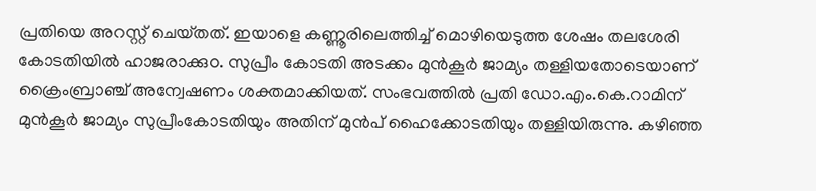പ്രതിയെ അറസ്റ്റ് ചെയ്‌തത്. ഇയാളെ കണ്ണൂരിലെത്തിച്ച് മൊഴിയെടുത്ത ശേഷം തലശേരി കോടതിയിൽ ഹാജരാക്കുo. സുപ്രീം കോടതി അടക്കം മുൻകൂർ ജാമ്യം തള്ളിയതോടെയാണ് ക്രൈംബ്രാഞ്ച് അന്വേഷണം ശക്തമാക്കിയത്. സംഭവത്തില്‍ പ്രതി ഡോ.എം.കെ.റാമിന് മുന്‍കൂര്‍ ജാമ്യം സുപ്രീംകോടതിയും അതിന് മുൻപ് ഹൈക്കോടതിയും തള്ളിയിരുന്നു. കഴിഞ്ഞ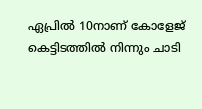ഏപ്രിൽ 10നാണ് കോളേജ് കെട്ടിടത്തിൽ നിന്നും ചാടി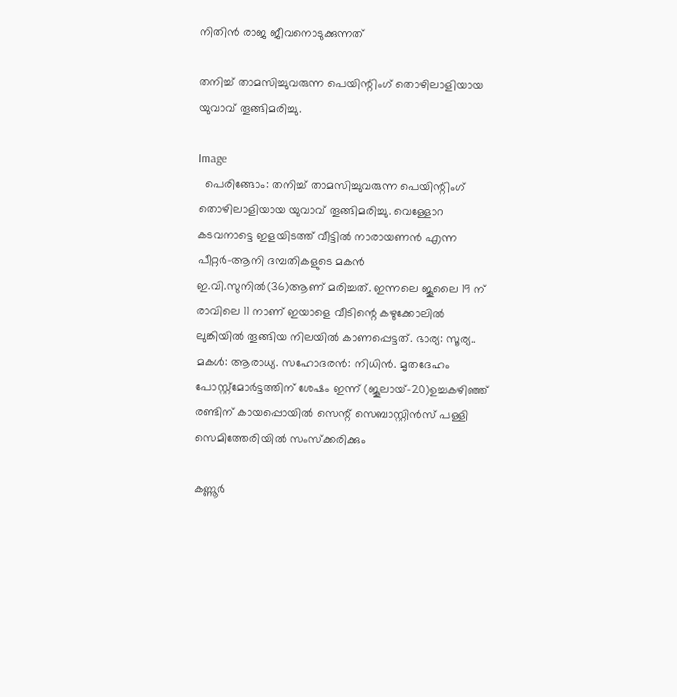നിതിൻ രാജ ജീവനൊടുക്കുന്നത്

തനിച്ച് താമസിച്ചുവരുന്ന പെയിന്റിംഗ് തൊഴിലാളിയായ യുവാവ് തൂങ്ങിമരിച്ചു.

Image
  പെരിങ്ങോം: തനിച്ച് താമസിച്ചുവരുന്ന പെയിന്റിംഗ് തൊഴിലാളിയായ യുവാവ് തൂങ്ങിമരിച്ചു. വെള്ളോറ കടവനാട്ടെ ഇളയിടത്ത് വീട്ടില്‍ നാരായണന്‍ എന്ന പീറ്റര്‍-ആനി ദമ്പതികളുടെ മകന്‍ ഇ.വി.സുനില്‍(36)ആണ് മരിച്ചത്. ഇന്നലെ ജൂലൈ 19 ന് രാവിലെ 11 നാണ് ഇയാളെ വീടിന്റെ കഴുക്കോലില്‍ ലുങ്കിയില്‍ തൂങ്ങിയ നിലയില്‍ കാണപ്പെട്ടത്. ഭാര്യ: സൂര്യ.. മകള്‍: ആരാധ്യ. സഹോദരന്‍: നിധിന്‍. മൃതദേഹം പോസ്റ്റ്‌മോര്‍ട്ടത്തിന് ശേഷം ഇന്ന് (ജൂലായ്-20)ഉച്ചകഴിഞ്ഞ് രണ്ടിന് കായപ്പൊയില്‍ സെന്റ് സെബാസ്റ്റിന്‍സ് പള്ളി സെമിത്തേരിയില്‍ സംസ്‌ക്കരിക്കും

കണ്ണൂർ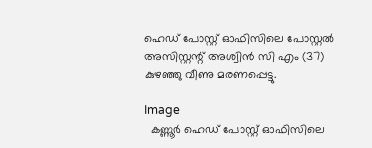ഹെഡ് പോസ്റ്റ് ഓഫിസിലെ പോസ്റ്റൽ അസിസ്റ്റന്റ് അശ്വിൻ സി എം (37) കുഴഞ്ഞു വീണു മരണപ്പെട്ടു.

Image
  കണ്ണൂർ ഹെഡ് പോസ്റ്റ് ഓഫിസിലെ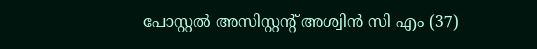പോസ്റ്റൽ അസിസ്റ്റന്റ് അശ്വിൻ സി എം (37)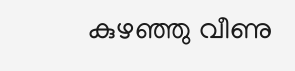കുഴഞ്ഞു വീണു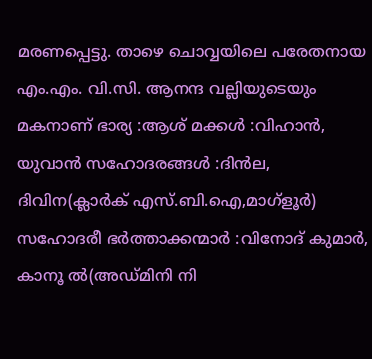മരണപ്പെട്ടു. താഴെ ചൊവ്വയിലെ പരേതനായ എം.എം. വി.സി. ആനന്ദ വല്ലിയുടെയും മകനാണ് ഭാര്യ :ആശ്‌ മക്കൾ :വിഹാൻ, യുവാൻ സഹോദരങ്ങൾ :ദിൻല, ദിവിന(ക്ലാർക് എസ്.ബി.ഐ,മാഗ്ളൂർ) സഹോദരീ ഭർത്താക്കന്മാർ :വിനോദ് കുമാർ, കാനൂ ൽ(അഡ്മിനി നി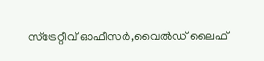സ്ട്രേറ്റീവ് ഓഫീസർ,വൈൽഡ് ലൈഫ്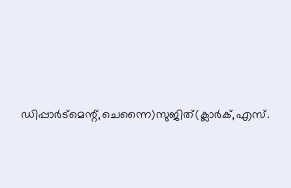ഡിപ്പാർട്മെന്റ്,ചെന്നൈ)സുജിത്(ക്ലാർക്,എസ്.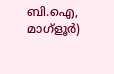ബി.ഐ, മാഗ്ളൂർ)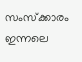സംസ്ക്കാരം  ഇന്നലെ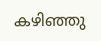കഴിഞ്ഞു